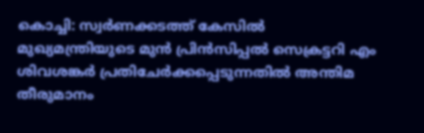കൊച്ചി: സ്വർണക്കടത്ത് കേസിൽ മുഖ്യമന്ത്രിയുടെ മുൻ പ്രിൻസിപ്പൽ സെക്രട്ടറി എം ശിവശങ്കർ പ്രതിചേർക്കപ്പെടുന്നതിൽ അന്തിമ തീരുമാനം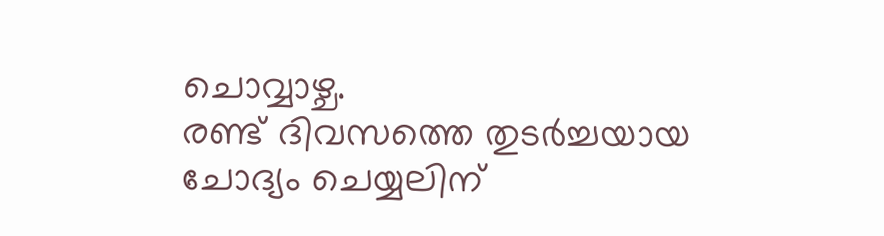ചൊവ്വാഴ്ച.
രണ്ട് ദിവസത്തെ തുടർച്ചയായ ചോദ്യം ചെയ്യലിന്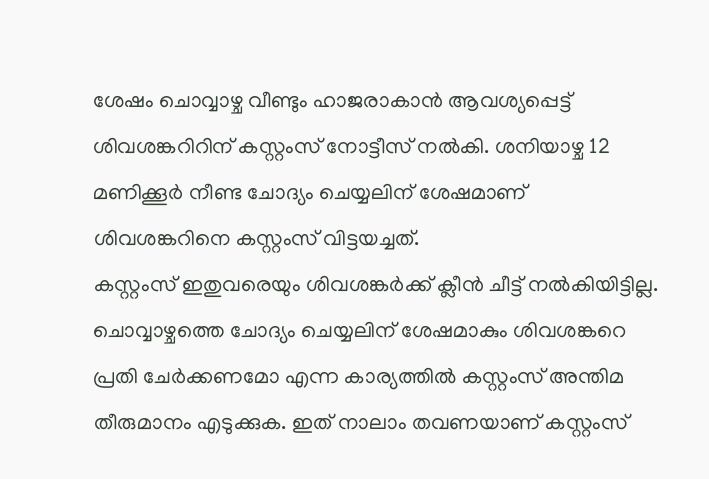ശേഷം ചൊവ്വാഴ്ച വീണ്ടും ഹാജരാകാൻ ആവശ്യപ്പെട്ട് ശിവശങ്കറിറിന് കസ്റ്റംസ് നോട്ടീസ് നൽകി. ശനിയാഴ്ച 12 മണിക്കൂർ നീണ്ട ചോദ്യം ചെയ്യലിന് ശേഷമാണ് ശിവശങ്കറിനെ കസ്റ്റംസ് വിട്ടയച്ചത്.
കസ്റ്റംസ് ഇതുവരെയും ശിവശങ്കർക്ക് ക്ലീൻ ചീട്ട് നൽകിയിട്ടില്ല. ചൊവ്വാഴ്ചത്തെ ചോദ്യം ചെയ്യലിന് ശേഷമാകും ശിവശങ്കറെ പ്രതി ചേർക്കണമോ എന്ന കാര്യത്തിൽ കസ്റ്റംസ് അന്തിമ തീരുമാനം എടുക്കുക. ഇത് നാലാം തവണയാണ് കസ്റ്റംസ്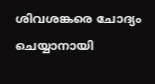ശിവശങ്കരെ ചോദ്യം ചെയ്യാനായി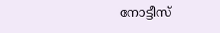നോട്ടീസ്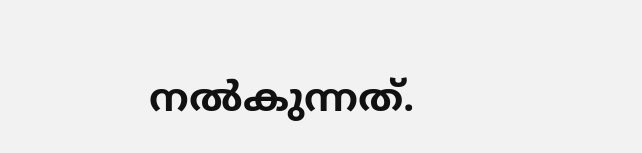നൽകുന്നത്.